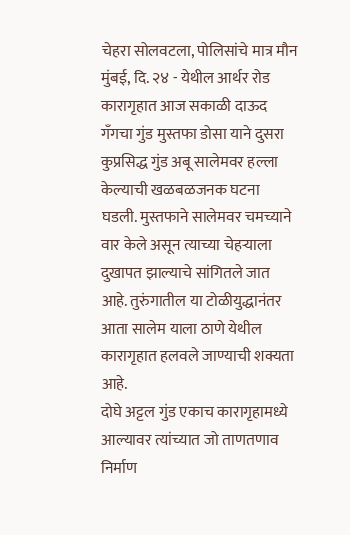चेहरा सोलवटला, पोलिसांचे मात्र मौन
मुंबई, दि. २४ - येथील आर्थर रोड कारागृहात आज सकाळी दाऊद गॅंगचा गुंड मुस्तफा डोसा याने दुसरा कुप्रसिद्ध गुंड अबू सालेमवर हल्ला केल्याची खळबळजनक घटना घडली. मुस्तफाने सालेमवर चमच्याने वार केले असून त्याच्या चेहऱ्याला दुखापत झाल्याचे सांगितले जात आहे. तुरुंगातील या टोळीयुद्धानंतर आता सालेम याला ठाणे येथील कारागृहात हलवले जाण्याची शक्यता आहे.
दोघे अट्टल गुंड एकाच कारागृहामध्ये आल्यावर त्यांच्यात जो ताणतणाव निर्माण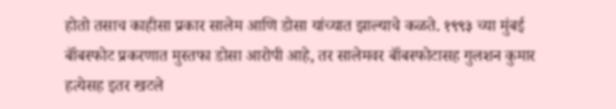होतो तसाच काहीसा प्रकार सालेम आणि डोसा यांच्यात झाल्याचे कळते. १९९३ च्या मुंबई बॉंबस्फोट प्रकरणात मुस्तफा डोसा आरोपी आहे, तर सालेमवर बॉंबस्फोटासह गुलशन कुमार हत्येसह इतर खटले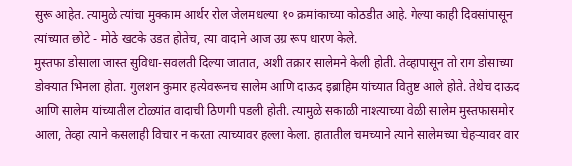सुरू आहेत. त्यामुळे त्यांचा मुक्काम आर्थर रोल जेलमधल्या १० क्रमांकाच्या कोठडीत आहे. गेल्या काही दिवसांपासून त्यांच्यात छोटे - मोठे खटके उडत होतेच, त्या वादाने आज उग्र रूप धारण केले.
मुस्तफा डोसाला जास्त सुविधा-सवलती दिल्या जातात, अशी तक्रार सालेमने केली होती. तेव्हापासून तो राग डोसाच्या डोक्यात भिनला होता. गुलशन कुमार हत्येवरूनच सालेम आणि दाऊद इब्राहिम यांच्यात वितुष्ट आले होते. तेथेच दाऊद आणि सालेम यांच्यातील टोळ्यांत वादाची ठिणगी पडली होती. त्यामुळे सकाळी नाश्त्याच्या वेळी सालेम मुस्तफासमोर आला, तेव्हा त्याने कसलाही विचार न करता त्याच्यावर हल्ला केला. हातातील चमच्याने त्याने सालेमच्या चेहऱ्यावर वार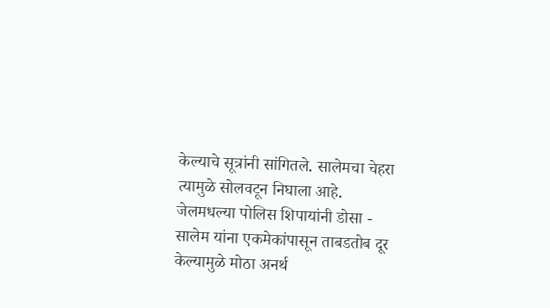केल्याचे सूत्रांनी सांगितले. सालेमचा चेहरा त्यामुळे सोलवटून निघाला आहे.
जेलमधल्या पोलिस शिपायांनी डोसा - सालेम यांना एकमेकांपासून ताबडतोब दूर केल्यामुळे मोठा अनर्थ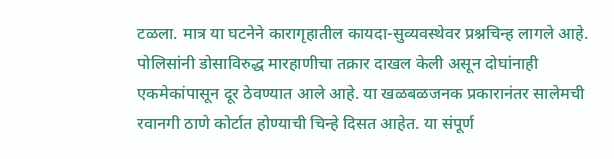टळला. मात्र या घटनेने कारागृहातील कायदा-सुव्यवस्थेवर प्रश्नचिन्ह लागले आहे. पोलिसांनी डोसाविरुद्ध मारहाणीचा तक्रार दाखल केली असून दोघांनाही एकमेकांपासून दूर ठेवण्यात आले आहे. या खळबळजनक प्रकारानंतर सालेमची रवानगी ठाणे कोर्टात होण्याची चिन्हे दिसत आहेत. या संपूर्ण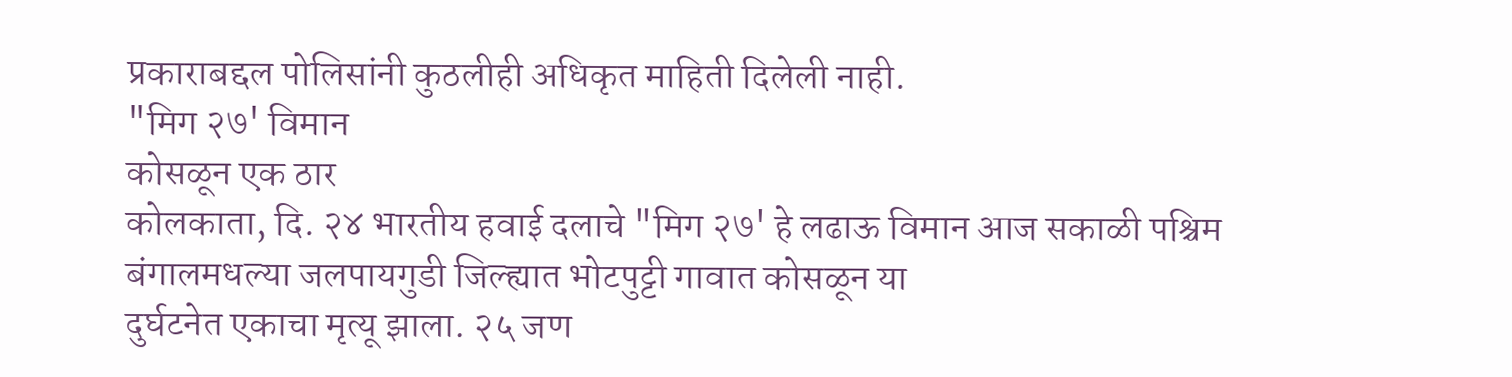प्रकाराबद्दल पोलिसांनी कुठलीही अधिकृत माहिती दिलेली नाही.
"मिग २७' विमान
कोसळून एक ठार
कोलकाता, दि. २४ भारतीय हवाई दलाचे "मिग २७' हे लढाऊ विमान आज सकाळी पश्चिम बंगालमधल्या जलपायगुडी जिल्ह्यात भोटपुट्टी गावात कोसळून या
दुर्घटनेत एकाचा मृत्यू झाला. २५ जण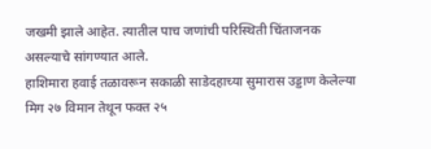जखमी झाले आहेत. त्यातील पाच जणांची परिस्थिती चिंताजनक असल्याचे सांगण्यात आले.
हाशिमारा हवाई तळावरून सकाळी साडेदहाच्या सुमारास उड्डाण केलेल्या मिग २७ विमान तेथून फक्त २५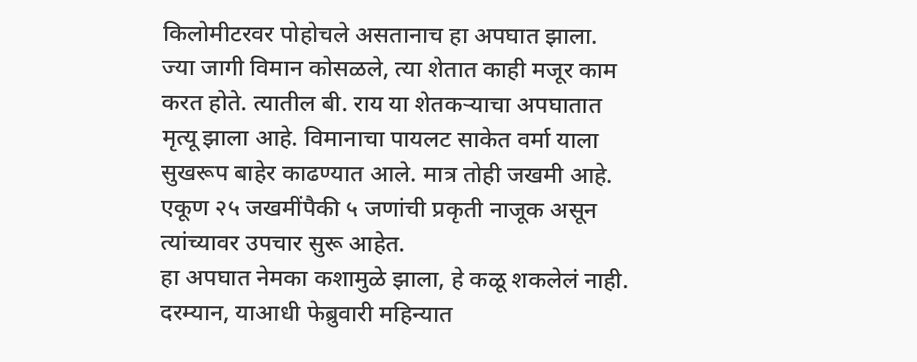किलोमीटरवर पोहोचले असतानाच हा अपघात झाला. ज्या जागी विमान कोसळले, त्या शेतात काही मजूर काम करत होते. त्यातील बी. राय या शेतकऱ्याचा अपघातात मृत्यू झाला आहे. विमानाचा पायलट साकेत वर्मा याला सुखरूप बाहेर काढण्यात आले. मात्र तोही जखमी आहे. एकूण २५ जखमींपैकी ५ जणांची प्रकृती नाजूक असून त्यांच्यावर उपचार सुरू आहेत.
हा अपघात नेमका कशामुळे झाला, हे कळू शकलेलं नाही. दरम्यान, याआधी फेब्रुवारी महिन्यात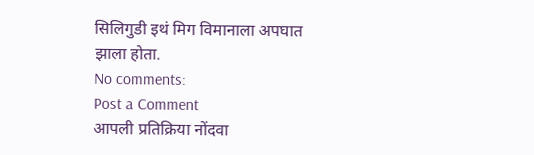सिलिगुडी इथं मिग विमानाला अपघात झाला होता.
No comments:
Post a Comment
आपली प्रतिक्रिया नोंदवा